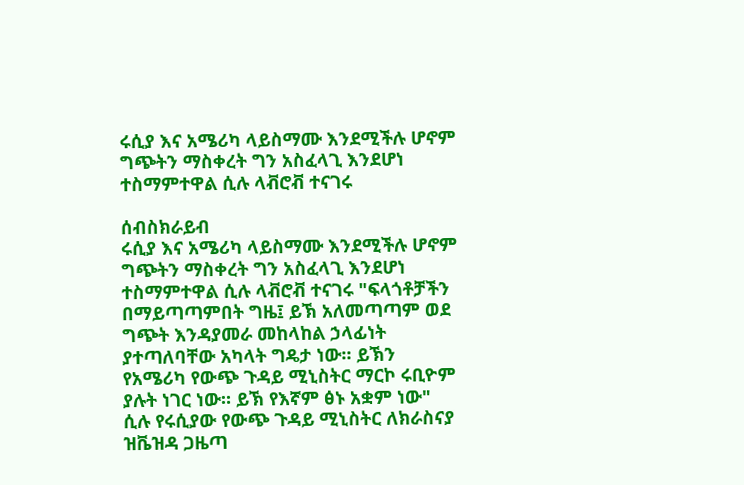ሩሲያ እና አሜሪካ ላይስማሙ እንደሚችሉ ሆኖም ግጭትን ማስቀረት ግን አስፈላጊ እንደሆነ ተስማምተዋል ሲሉ ላቭሮቭ ተናገሩ

ሰብስክራይብ
ሩሲያ እና አሜሪካ ላይስማሙ እንደሚችሉ ሆኖም ግጭትን ማስቀረት ግን አስፈላጊ እንደሆነ ተስማምተዋል ሲሉ ላቭሮቭ ተናገሩ "ፍላጎቶቻችን በማይጣጣምበት ግዜ፤ ይኽ አለመጣጣም ወደ ግጭት እንዳያመራ መከላከል ኃላፊነት ያተጣለባቸው አካላት ግዴታ ነው። ይኽን የአሜሪካ የውጭ ጉዳይ ሚኒስትር ማርኮ ሩቢዮም ያሉት ነገር ነው። ይኽ የእኛም ፅኑ አቋም ነው" ሲሉ የሩሲያው የውጭ ጉዳይ ሚኒስትር ለክራስናያ ዝቬዝዳ ጋዜጣ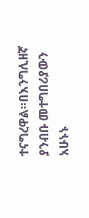ተናግረዋል።በእንግሊዘኛ ያንብቡ መተግበሪያውን አሁኑኑ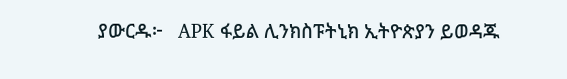ያውርዱ፦   APK ፋይል ሊንክስፑትኒክ ኢትዮጵያን ይወዳጁ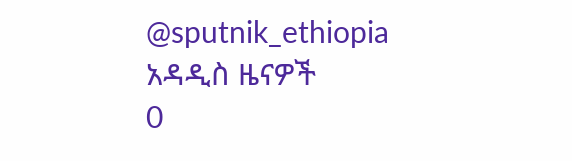@sputnik_ethiopia
አዳዲስ ዜናዎች
0